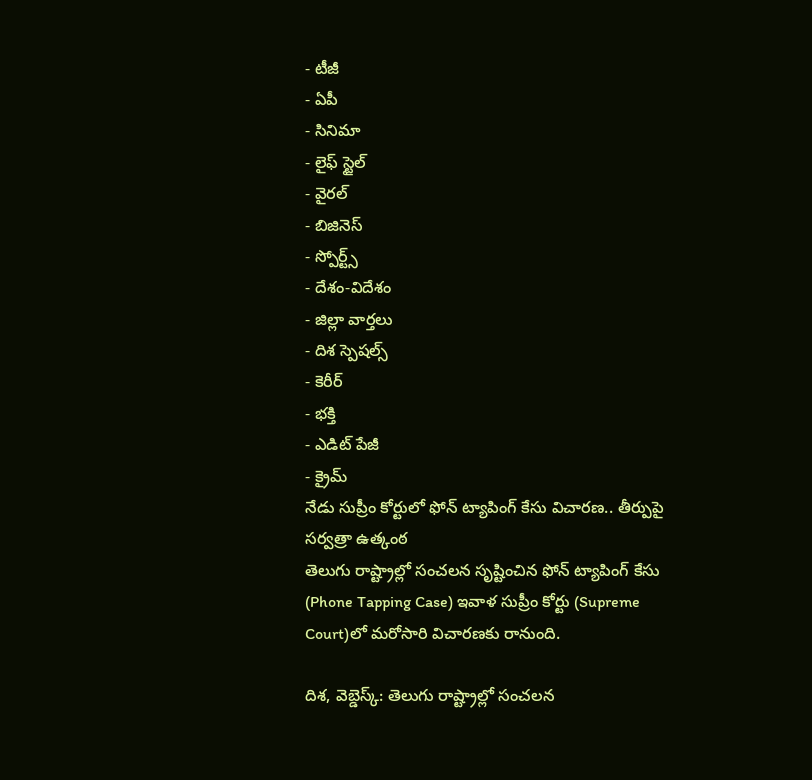- టీజీ
- ఏపీ
- సినిమా
- లైఫ్ స్టైల్
- వైరల్
- బిజినెస్
- స్పోర్ట్స్
- దేశం-విదేశం
- జిల్లా వార్తలు
- దిశ స్పెషల్స్
- కెరీర్
- భక్తి
- ఎడిట్ పేజీ
- క్రైమ్
నేడు సుప్రీం కోర్టులో ఫోన్ ట్యాపింగ్ కేసు విచారణ.. తీర్పుపై సర్వత్రా ఉత్కంఠ
తెలుగు రాష్ట్రాల్లో సంచలన సృష్టించిన ఫోన్ ట్యాపింగ్ కేసు (Phone Tapping Case) ఇవాళ సుప్రీం కోర్టు (Supreme Court)లో మరోసారి విచారణకు రానుంది.

దిశ, వెబ్డెస్క్: తెలుగు రాష్ట్రాల్లో సంచలన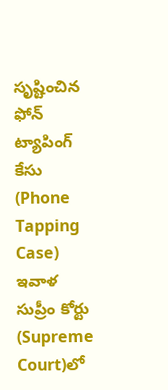సృష్టించిన ఫోన్ ట్యాపింగ్ కేసు (Phone Tapping Case) ఇవాళ సుప్రీం కోర్టు (Supreme Court)లో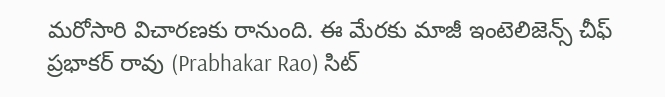మరోసారి విచారణకు రానుంది. ఈ మేరకు మాజీ ఇంటెలిజెన్స్ చీఫ్ ప్రభాకర్ రావు (Prabhakar Rao) సిట్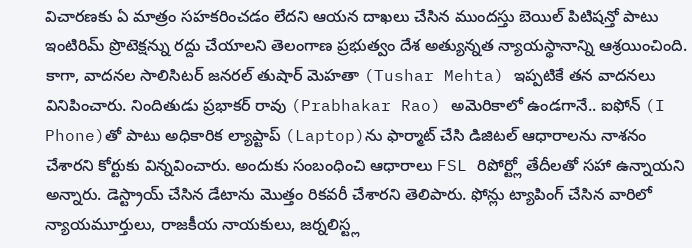విచారణకు ఏ మాత్రం సహకరించడం లేదని ఆయన దాఖలు చేసిన ముందస్తు బెయిల్ పిటిషన్తో పాటు ఇంటిరిమ్ ప్రొటెక్షన్ను రద్దు చేయాలని తెలంగాణ ప్రభుత్వం దేశ అత్యున్నత న్యాయస్థానాన్ని ఆశ్రయించింది.
కాగా, వాదనల సాలిసిటర్ జనరల్ తుషార్ మెహతా (Tushar Mehta) ఇప్పటికే తన వాదనలు వినిపించారు. నిందితుడు ప్రభాకర్ రావు (Prabhakar Rao) అమెరికాలో ఉండగానే.. ఐఫోన్ (I Phone)తో పాటు అధికారిక ల్యాప్టాప్ (Laptop)ను ఫార్మాట్ చేసి డిజిటల్ ఆధారాలను నాశనం చేశారని కోర్టుకు విన్నవించారు. అందుకు సంబంధించి ఆధారాలు FSL రిపోర్ట్లో తేదీలతో సహా ఉన్నాయని అన్నారు. డెస్ట్రాయ్ చేసిన డేటాను మొత్తం రికవరీ చేశారని తెలిపారు. ఫోన్లు ట్యాపింగ్ చేసిన వారిలో న్యాయమూర్తులు, రాజకీయ నాయకులు, జర్నలిస్ట్ల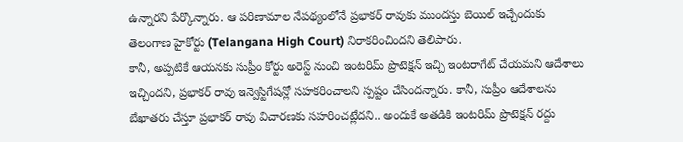ఉన్నారని పేర్కొన్నారు. ఆ పరిణామాల నేపథ్యంలోనే ప్రభాకర్ రావుకు ముందస్తు బెయిల్ ఇచ్చేందుకు తెలంగాణ హైకోర్టు (Telangana High Court) నిరాకరించిందని తెలిపారు.
కానీ, అప్పటికే ఆయనకు సుప్రీం కోర్టు అరెస్ట్ నుంచి ఇంటరిమ్ ప్రొటెక్షన్ ఇచ్చి ఇంటరాగేట్ చేయమని ఆదేశాలు ఇచ్చిందని, ప్రభాకర్ రావు ఇన్వెస్టిగేషన్లో సహకరించాలని స్పష్టం చేసిందన్నారు. కానీ, సుప్రీం ఆదేశాలను బేఖాతరు చేస్తూ ప్రభాకర్ రావు విచారణకు సహరించట్లేదని.. అందుకే అతడికి ఇంటరిమ్ ప్రొటెక్షన్ రద్దు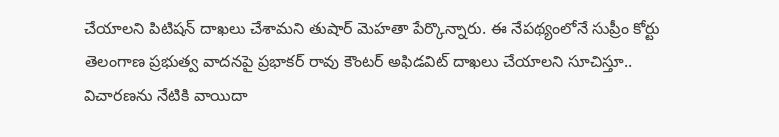చేయాలని పిటిషన్ దాఖలు చేశామని తుషార్ మెహతా పేర్కొన్నారు. ఈ నేపథ్యంలోనే సుప్రీం కోర్టు తెలంగాణ ప్రభుత్వ వాదనపై ప్రభాకర్ రావు కౌంటర్ అఫిడవిట్ దాఖలు చేయాలని సూచిస్తూ.. విచారణను నేటికి వాయిదా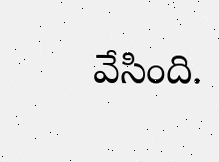వేసింది.